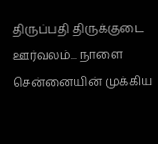திருப்பதி திருக்குடை ஊர்வலம்... நாளை சென்னையின் முக்கிய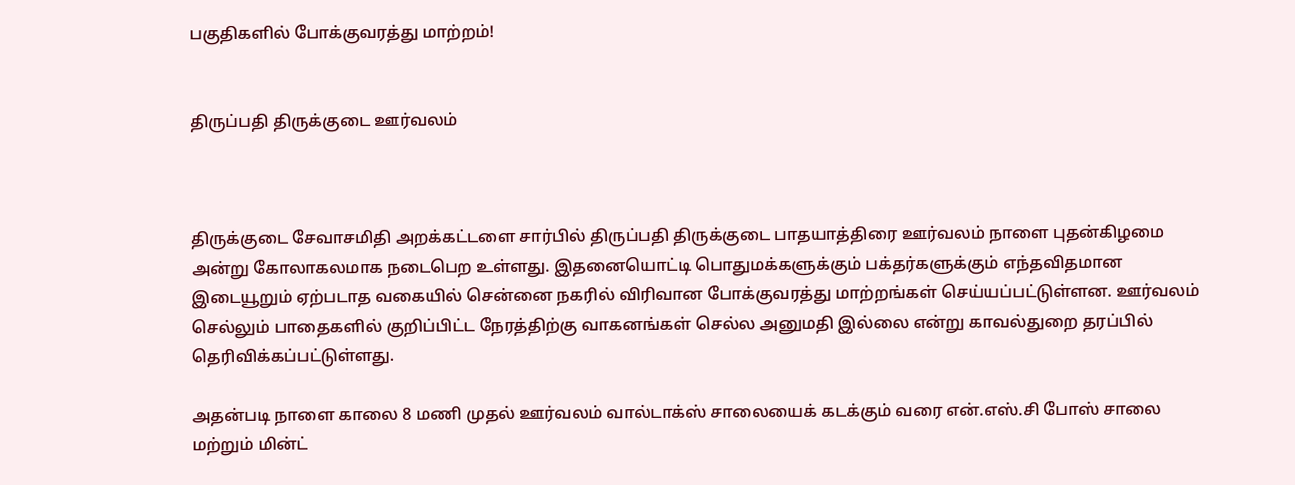பகுதிகளில் போக்குவரத்து மாற்றம்!


திருப்பதி திருக்குடை ஊர்வலம்



திருக்குடை சேவாசமிதி அறக்கட்டளை சார்பில் திருப்பதி திருக்குடை பாதயாத்திரை ஊர்வலம் நாளை புதன்கிழமை அன்று கோலாகலமாக நடைபெற உள்ளது. இதனையொட்டி பொதுமக்களுக்கும் பக்தர்களுக்கும் எந்தவிதமான இடையூறும் ஏற்படாத வகையில் சென்னை நகரில் விரிவான போக்குவரத்து மாற்றங்கள் செய்யப்பட்டுள்ளன. ஊர்வலம் செல்லும் பாதைகளில் குறிப்பிட்ட நேரத்திற்கு வாகனங்கள் செல்ல அனுமதி இல்லை என்று காவல்துறை தரப்பில் தெரிவிக்கப்பட்டுள்ளது.

அதன்படி நாளை காலை 8 மணி முதல் ஊர்வலம் வால்டாக்ஸ் சாலையைக் கடக்கும் வரை என்.எஸ்.சி போஸ் சாலை மற்றும் மின்ட்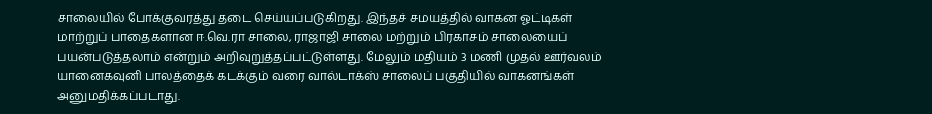சாலையில் போக்குவரத்து தடை செய்யப்படுகிறது. இந்தச் சமயத்தில் வாகன ஓட்டிகள் மாற்றுப் பாதைகளான ஈ.வெ.ரா சாலை, ராஜாஜி சாலை மற்றும் பிரகாசம் சாலையைப் பயன்படுத்தலாம் என்றும் அறிவுறுத்தப்பட்டுள்ளது. மேலும் மதியம் 3 மணி முதல் ஊர்வலம் யானைகவுனி பாலத்தைக் கடக்கும் வரை வால்டாக்ஸ் சாலைப் பகுதியில் வாகனங்கள் அனுமதிக்கப்படாது.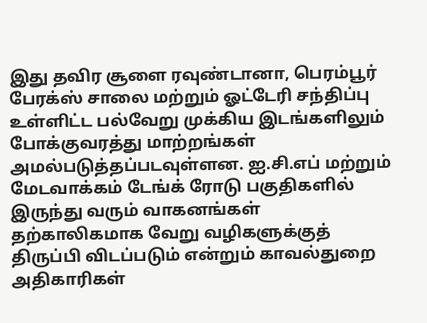இது தவிர சூளை ரவுண்டானா, பெரம்பூர் பேரக்ஸ் சாலை மற்றும் ஓட்டேரி சந்திப்பு உள்ளிட்ட பல்வேறு முக்கிய இடங்களிலும் போக்குவரத்து மாற்றங்கள் அமல்படுத்தப்படவுள்ளன. ஐ.சி.எப் மற்றும் மேடவாக்கம் டேங்க் ரோடு பகுதிகளில் இருந்து வரும் வாகனங்கள் தற்காலிகமாக வேறு வழிகளுக்குத் திருப்பி விடப்படும் என்றும் காவல்துறை அதிகாரிகள்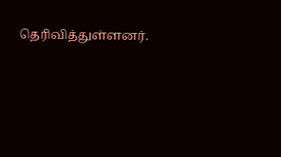தெரிவித்துள்ளனர்.